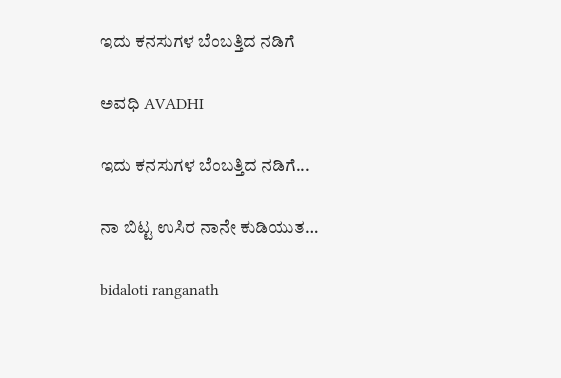ಇದು ಕನಸುಗಳ ಬೆಂಬತ್ತಿದ ನಡಿಗೆ‍

ಅವಧಿ AVADHI

ಇದು ಕನಸುಗಳ ಬೆಂಬತ್ತಿದ ನಡಿಗೆ...

ನಾ ಬಿಟ್ಟ ಉಸಿರ ನಾನೇ ಕುಡಿಯುತ…

bidaloti ranganath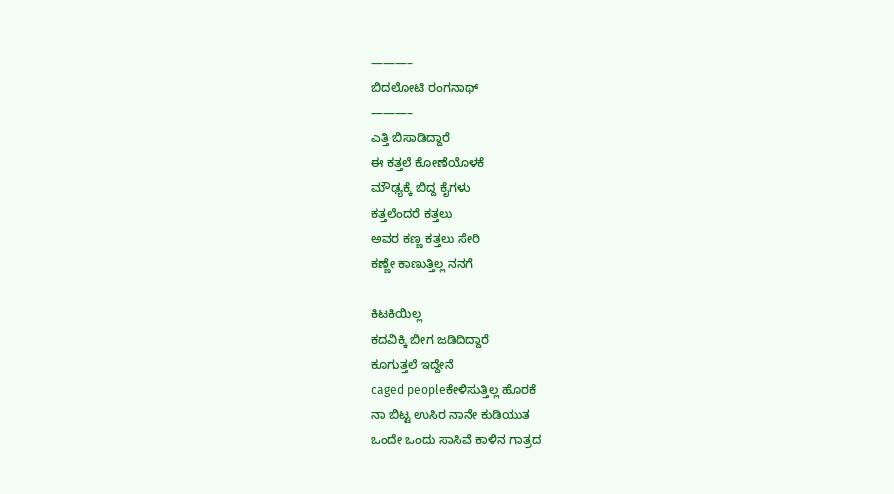———–
ಬಿದಲೋಟಿ ರಂಗನಾಥ್
———–
ಎತ್ತಿ ಬಿಸಾಡಿದ್ದಾರೆ
ಈ ಕತ್ತಲೆ ಕೋಣೆಯೊಳಕೆ
ಮೌಢ್ಯಕ್ಕೆ ಬಿದ್ದ ಕೈಗಳು
ಕತ್ತಲೆಂದರೆ ಕತ್ತಲು
ಅವರ ಕಣ್ಣ ಕತ್ತಲು ಸೇರಿ
ಕಣ್ಣೇ ಕಾಣುತ್ತಿಲ್ಲ ನನಗೆ

ಕಿಟಕಿಯಿಲ್ಲ
ಕದವಿಕ್ಕಿ ಬೀಗ ಜಡಿದಿದ್ದಾರೆ
ಕೂಗುತ್ತಲೆ ಇದ್ದೇನೆ
caged peopleಕೇಳಿಸುತ್ತಿಲ್ಲ ಹೊರಕೆ
ನಾ ಬಿಟ್ಟ ಉಸಿರ ನಾನೇ ಕುಡಿಯುತ
ಒಂದೇ ಒಂದು ಸಾಸಿವೆ ಕಾಳಿನ ಗಾತ್ರದ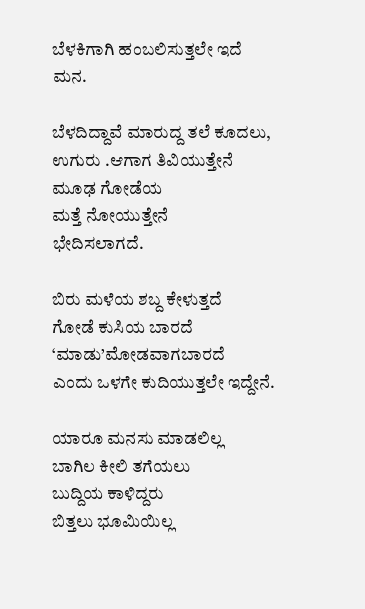ಬೆಳಕಿಗಾಗಿ ಹಂಬಲಿಸುತ್ತಲೇ ಇದೆ ಮನ.

ಬೆಳದಿದ್ದಾವೆ ಮಾರುದ್ದ ತಲೆ ಕೂದಲು,
ಉಗುರು .ಆಗಾಗ ತಿವಿಯುತ್ತೇನೆ
ಮೂಢ ಗೋಡೆಯ
ಮತ್ತೆ ನೋಯುತ್ತೇನೆ
ಭೇದಿಸಲಾಗದೆ.

ಬಿರು ಮಳೆಯ ಶಬ್ದ ಕೇಳುತ್ತದೆ
ಗೋಡೆ ಕುಸಿಯ ಬಾರದೆ
‘ಮಾಡು’ಮೋಡವಾಗಬಾರದೆ
ಎಂದು ಒಳಗೇ ಕುದಿಯುತ್ತಲೇ ಇದ್ದೇನೆ.

ಯಾರೂ ಮನಸು ಮಾಡಲಿಲ್ಲ
ಬಾಗಿಲ ಕೀಲಿ ತಗೆಯಲು
ಬುದ್ದಿಯ ಕಾಳಿದ್ದರು
ಬಿತ್ತಲು ಭೂಮಿಯಿಲ್ಲ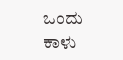ಒಂದು ಕಾಳು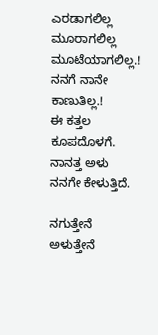ಎರಡಾಗಲಿಲ್ಲ
ಮೂರಾಗಲಿಲ್ಲ ಮೂಟೆಯಾಗಲಿಲ್ಲ.!
ನನಗೆ ನಾನೇ ಕಾಣುತಿಲ್ಲ.!
ಈ ಕತ್ತಲ ಕೂಪದೊಳಗೆ.
ನಾನತ್ತ ಅಳು ನನಗೇ ಕೇಳುತ್ತಿದೆ.

ನಗುತ್ತೇನೆ
ಅಳುತ್ತೇನೆ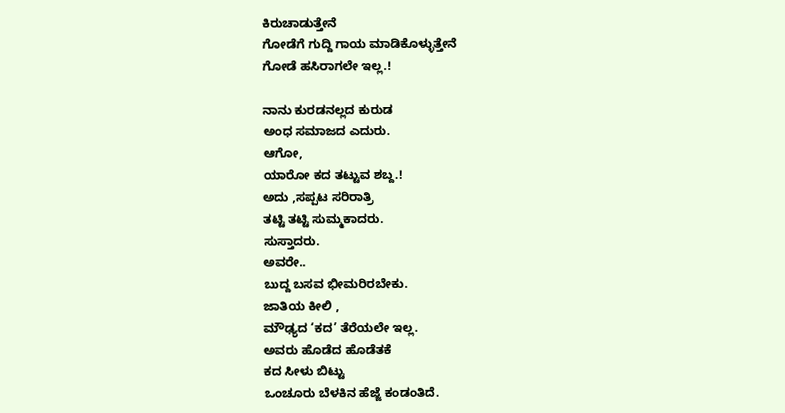ಕಿರುಚಾಡುತ್ತೇನೆ
ಗೋಡೆಗೆ ಗುದ್ದಿ ಗಾಯ ಮಾಡಿಕೊಳ್ಳುತ್ತೇನೆ
ಗೋಡೆ ಹಸಿರಾಗಲೇ ಇಲ್ಲ.!

ನಾನು ಕುರಡನಲ್ಲದ ಕುರುಡ
ಅಂಧ ಸಮಾಜದ ಎದುರು.
ಆಗೋ,
ಯಾರೋ ಕದ ತಟ್ಟುವ ಶಬ್ದ.!
ಅದು ,ಸಪ್ಪಟ ಸರಿರಾತ್ರಿ
ತಟ್ಟಿ ತಟ್ಟಿ ಸುಮ್ಮಕಾದರು.
ಸುಸ್ತಾದರು.
ಅವರೇ..
ಬುದ್ದ ಬಸವ ಭೀಮರಿರಬೇಕು.
ಜಾತಿಯ ಕೀಲಿ ,
ಮೌಢ್ಯದ ‘ಕದ’ ತೆರೆಯಲೇ ಇಲ್ಲ.
ಅವರು ಹೊಡೆದ ಹೊಡೆತಕೆ
ಕದ ಸೀಳು ಬಿಟ್ಟು
ಒಂಚೂರು ಬೆಳಕಿನ ಹೆಜ್ಜೆ ಕಂಡಂತಿದೆ.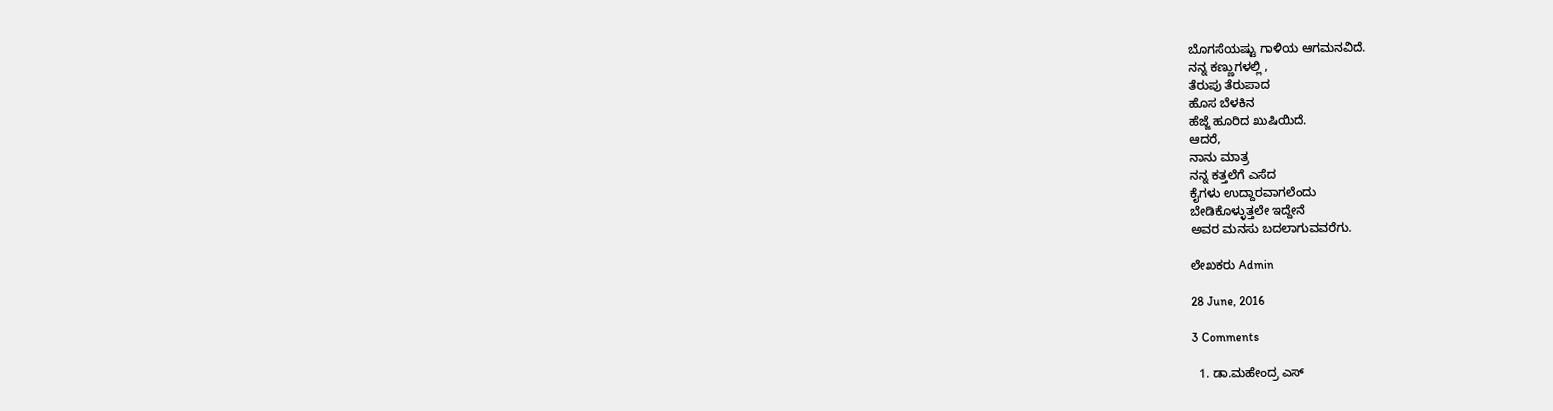ಬೊಗಸೆಯಷ್ಟು ಗಾಳಿಯ ಆಗಮನವಿದೆ.
ನನ್ನ ಕಣ್ಣುಗಳಲ್ಲಿ ,
ತೆರುಪು ತೆರುಪಾದ
ಹೊಸ ಬೆಳಕಿನ
ಹೆಜ್ಜೆ ಹೂರಿದ ಖುಷಿಯಿದೆ.
ಆದರೆ,
ನಾನು ಮಾತ್ರ
ನನ್ನ ಕತ್ತಲೆಗೆ ಎಸೆದ
ಕೈಗಳು ಉದ್ದಾರವಾಗಲೆಂದು
ಬೇಡಿಕೊಳ್ಳುತ್ತಲೇ ಇದ್ದೇನೆ
ಅವರ ಮನಸು ಬದಲಾಗುವವರೆಗು.

ಲೇಖಕರು Admin

28 June, 2016

3 Comments

  1. ಡಾ.ಮಹೇಂದ್ರ ಎಸ್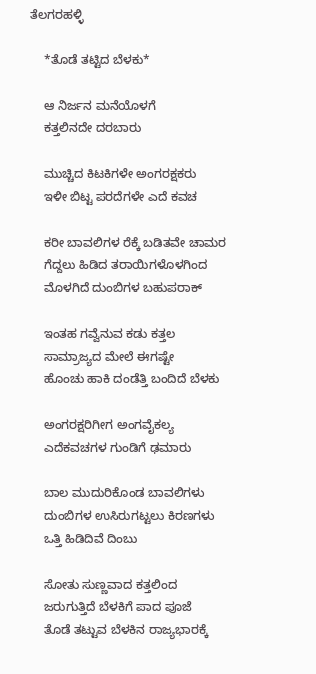ತೆಲಗರಹಳ್ಳಿ

    *ತೊಡೆ ತಟ್ಟಿದ ಬೆಳಕು*

    ಆ ನಿರ್ಜನ ಮನೆಯೊಳಗೆ
    ಕತ್ತಲಿನದೇ ದರಬಾರು

    ಮುಚ್ಚಿದ ಕಿಟಕಿಗಳೇ ಅಂಗರಕ್ಷಕರು
    ಇಳೀ ಬಿಟ್ಟ ಪರದೆಗಳೇ ಎದೆ ಕವಚ

    ಕರೀ ಬಾವಲಿಗಳ ರೆಕ್ಕೆ ಬಡಿತವೇ ಚಾಮರ
    ಗೆದ್ದಲು ಹಿಡಿದ ತರಾಯಿಗಳೊಳಗಿಂದ
    ಮೊಳಗಿದೆ ದುಂಬಿಗಳ ಬಹುಪರಾಕ್

    ಇಂತಹ ಗವ್ವೆನುವ ಕಡು ಕತ್ತಲ
    ಸಾಮ್ರಾಜ್ಯದ ಮೇಲೆ ಈಗಷ್ಟೇ
    ಹೊಂಚು ಹಾಕಿ ದಂಡೆತ್ತಿ ಬಂದಿದೆ ಬೆಳಕು

    ಅಂಗರಕ್ಷರಿಗೀಗ ಅಂಗವೈಕಲ್ಯ
    ಎದೆಕವಚಗಳ ಗುಂಡಿಗೆ ಢಮಾರು

    ಬಾಲ ಮುದುರಿಕೊಂಡ ಬಾವಲಿಗಳು
    ದುಂಬಿಗಳ ಉಸಿರುಗಟ್ಟಲು ಕಿರಣಗಳು
    ಒತ್ತಿ ಹಿಡಿದಿವೆ ದಿಂಬು

    ಸೋತು ಸುಣ್ಣವಾದ ಕತ್ತಲಿಂದ
    ಜರುಗುತ್ತಿದೆ ಬೆಳಕಿಗೆ ಪಾದ ಪೂಜೆ
    ತೊಡೆ ತಟ್ಟುವ ಬೆಳಕಿನ ರಾಜ್ಯಭಾರಕ್ಕೆ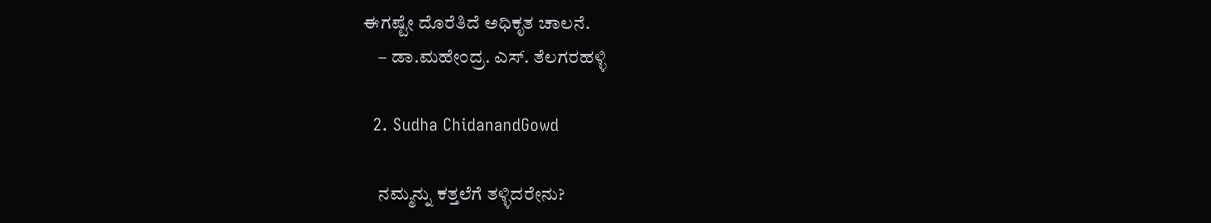ಈಗಷ್ಟೇ ದೊರೆತಿದೆ ಅಧಿಕೃತ ಚಾಲನೆ.
    – ಡಾ.ಮಹೇಂದ್ರ. ಎಸ್. ತೆಲಗರಹಳ್ಳಿ

  2. Sudha ChidanandGowd

    ನಮ್ಮನ್ನು ಕತ್ತಲೆಗೆ ತಳ್ಳಿದರೇನು?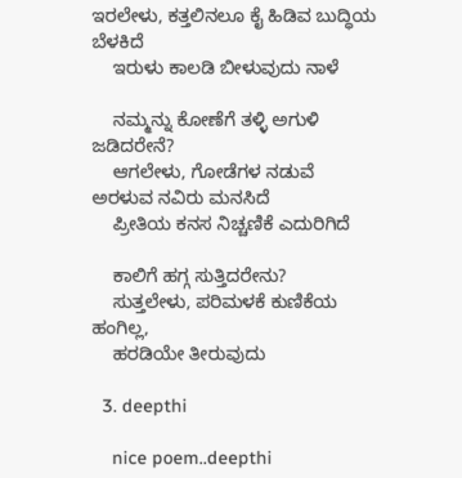ಇರಲೇಳು, ಕತ್ತಲಿನಲೂ ಕೈ ಹಿಡಿವ ಬುದ್ಧಿಯ ಬೆಳಕಿದೆ
    ಇರುಳು ಕಾಲಡಿ ಬೀಳುವುದು ನಾಳೆ

    ನಮ್ಮನ್ನು ಕೋಣೆಗೆ ತಳ್ಳಿ ಅಗುಳಿ ಜಡಿದರೇನೆ?
    ಆಗಲೇಳು, ಗೋಡೆಗಳ ನಡುವೆ ಅರಳುವ ನವಿರು ಮನಸಿದೆ
    ಪ್ರೀತಿಯ ಕನಸ ನಿಚ್ಚಣಿಕೆ ಎದುರಿಗಿದೆ

    ಕಾಲಿಗೆ ಹಗ್ಗ ಸುತ್ತಿದರೇನು?
    ಸುತ್ತಲೇಳು, ಪರಿಮಳಕೆ ಕುಣಿಕೆಯ ಹಂಗಿಲ್ಲ,
    ಹರಡಿಯೇ ತೀರುವುದು

  3. deepthi

    nice poem..deepthi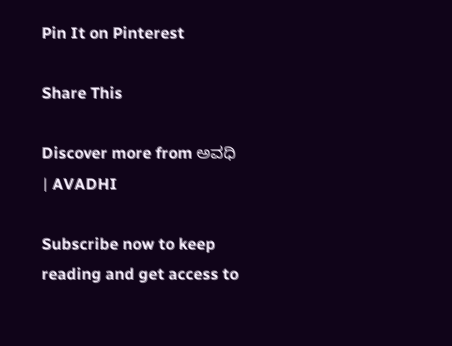Pin It on Pinterest

Share This

Discover more from ಅವಧಿ । AVADHI

Subscribe now to keep reading and get access to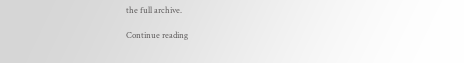the full archive.

Continue reading